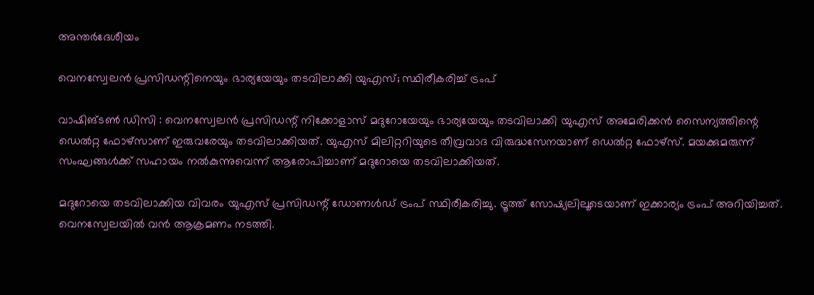അന്തർദേശീയം

വെനസ്വേലൻ പ്രസിഡന്റിനെയും ഭാര്യയേയും തടവിലാക്കി യുഎസ്; സ്ഥിരീകരിച്ച് ട്രംപ്

വാഷിങ്ടൺ ഡിസി : വെനസ്വേലൻ പ്രസിഡന്റ് നിക്കോളാസ് മദുറോയേയും ഭാര്യയേയും തടവിലാക്കി യുഎസ് അമേരിക്കൻ സൈന്യത്തിന്റെ ഡെൽറ്റ ഫോഴ്സാണ് ഇരുവരേയും തടവിലാക്കിയത്. യുഎസ് മിലിറ്ററിയുടെ തീവ്രവാദ വിരുദ്ധസേനയാണ് ഡെൽറ്റ ഫോഴ്സ്. മയക്കുമരുന്ന് സംഘങ്ങൾക്ക് സഹായം നൽകുന്നുവെന്ന് ആരോപിച്ചാണ് മദുറോയെ തടവിലാക്കിയത്.

മദുറോയെ തടവിലാക്കിയ വിവരം യുഎസ് പ്രസിഡന്റ് ഡോണൾഡ് ട്രംപ് സ്ഥിരീകരിച്ചു. ട്രൂത്ത് സോഷ്യലിലൂടെയാണ് ഇക്കാര്യം ട്രംപ് അറിയിച്ചത്. വെനസ്വേലയിൽ വൻ ആക്രമണം നടത്തി.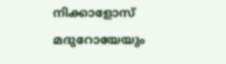നിക്കാളോസ് മദുറോയേയും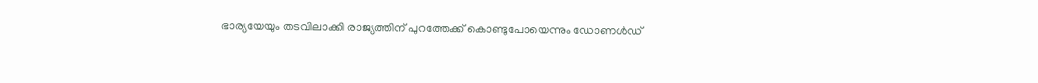ഭാര്യയേയും തടവിലാക്കി രാജ്യത്തിന് പുറത്തേക്ക് കൊണ്ടുപോയെന്നും ഡോണൾഡ്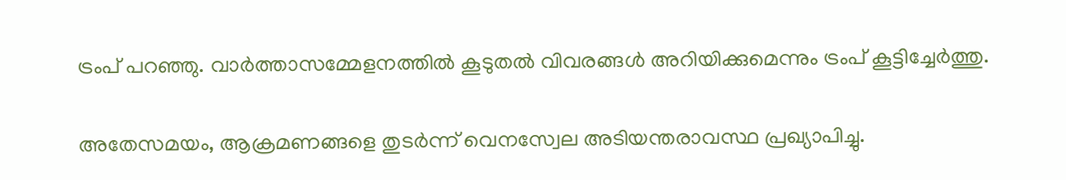ട്രംപ് പറഞ്ഞു. വാർത്താസമ്മേളനത്തിൽ കൂടുതൽ വിവരങ്ങൾ അറിയിക്കുമെന്നും ട്രംപ് കൂട്ടിച്ചേർത്തു.

അതേസമയം, ആക്രമണങ്ങളെ തുടർന്ന് വെനസ്വേല അടിയന്തരാവസ്ഥ പ്രഖ്യാപിച്ചു.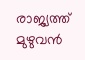രാജ്യത്ത് മുഴുവൻ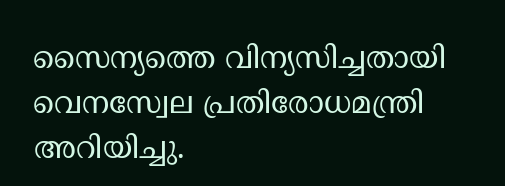സൈന്യത്തെ വിന്യസിച്ചതായി വെനസ്വേല പ്രതിരോധമന്ത്രി അറിയിച്ചു.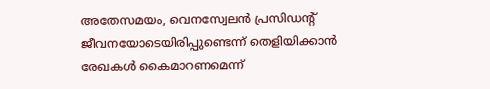അതേസമയം, വെനസ്വേലൻ പ്രസിഡന്റ് ജീവനയോടെയിരിപ്പുണ്ടെന്ന് തെളിയിക്കാൻ രേഖകൾ കൈമാറണമെന്ന്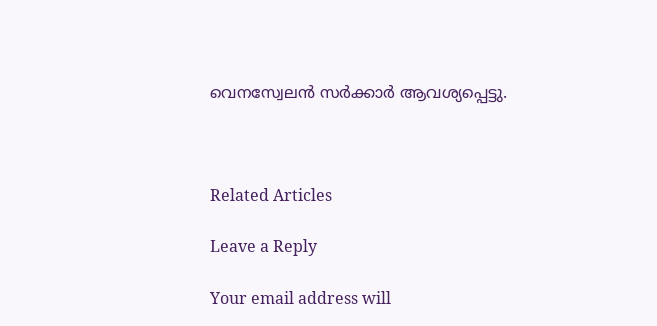വെനസ്വേലൻ സർക്കാർ ആവശ്യപ്പെട്ടു.



Related Articles

Leave a Reply

Your email address will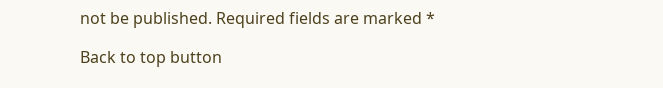not be published. Required fields are marked *

Back to top button